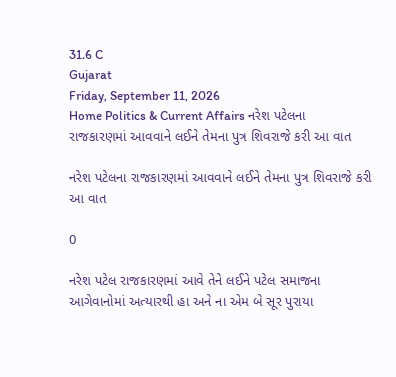31.6 C
Gujarat
Friday, September 11, 2026
Home Politics & Current Affairs નરેશ પટેલના રાજકારણમાં આવવાને લઈને તેમના પુત્ર શિવરાજે કરી આ વાત

નરેશ પટેલના રાજકારણમાં આવવાને લઈને તેમના પુત્ર શિવરાજે કરી આ વાત

0

નરેશ પટેલ રાજકારણમાં આવે તેને લઈને પટેલ સમાજના આગેવાનોમાં અત્યારથી હા અને ના એમ બે સૂર પુરાયા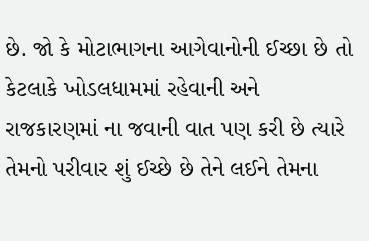છે. જો કે મોટાભાગના આગેવાનોની ઈચ્છા છે તો કેટલાકે ખોડલધામમાં રહેવાની અને રાજકારણમાં ના જવાની વાત પણ કરી છે ત્યારે તેમનો પરીવાર શું ઈચ્છે છે તેને લઈને તેમના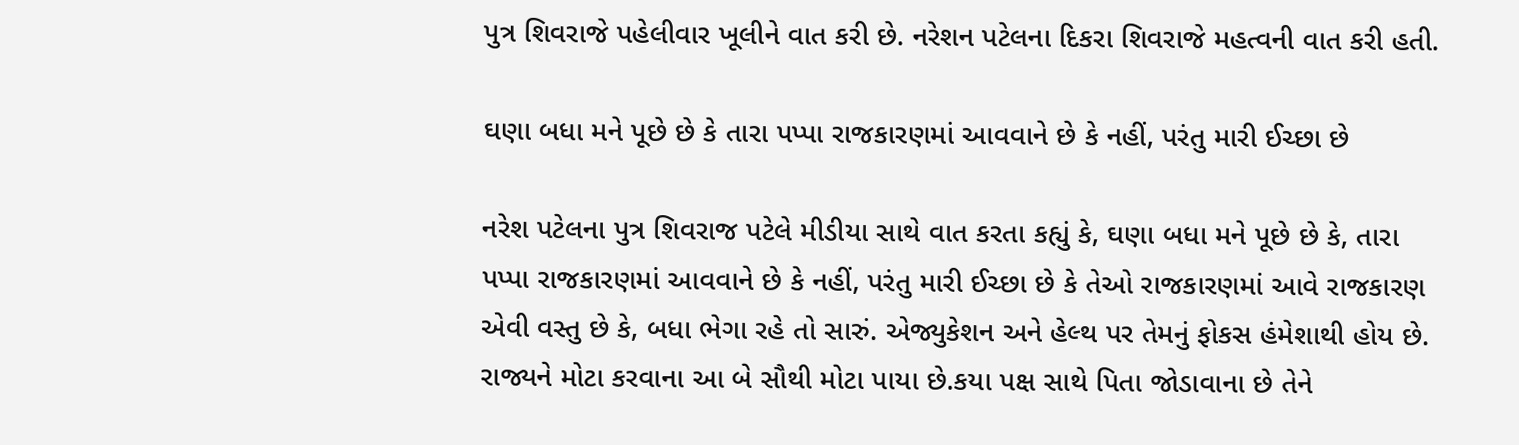પુત્ર શિવરાજે પહેલીવાર ખૂલીને વાત કરી છે. નરેશન પટેલના દિકરા શિવરાજે મહત્વની વાત કરી હતી.

ઘણા બધા મને પૂછે છે કે તારા પપ્પા રાજકારણમાં આવવાને છે કે નહીં, પરંતુ મારી ઈચ્છા છે

નરેશ પટેલના પુત્ર શિવરાજ પટેલે મીડીયા સાથે વાત કરતા કહ્યું કે, ઘણા બધા મને પૂછે છે કે, તારા પપ્પા રાજકારણમાં આવવાને છે કે નહીં, પરંતુ મારી ઈચ્છા છે કે તેઓ રાજકારણમાં આવે રાજકારણ એવી વસ્તુ છે કે, બધા ભેગા રહે તો સારું. એજ્યુકેશન અને હેલ્થ પર તેમનું ફોકસ હંમેશાથી હોય છે. રાજ્યને મોટા કરવાના આ બે સૌથી મોટા પાયા છે.કયા પક્ષ સાથે પિતા જોડાવાના છે તેને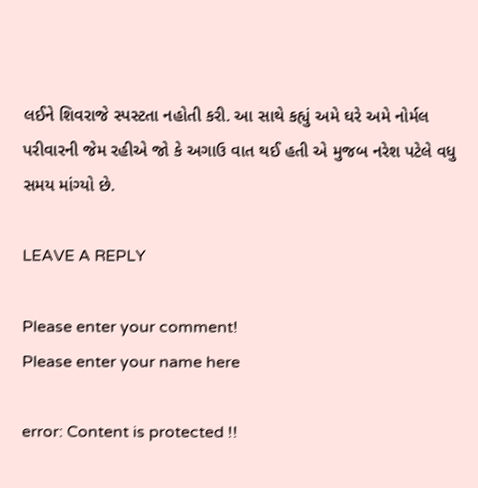લઈને શિવરાજે સ્પસ્ટતા નહોતી કરી. આ સાથે કહ્યું અમે ઘરે અમે નોર્મલ પરીવારની જેમ રહીએ જો કે અગાઉ વાત થઈ હતી એ મુજબ નરેશ પટેલે વધુ સમય માંગ્યો છે.

LEAVE A REPLY

Please enter your comment!
Please enter your name here

error: Content is protected !!